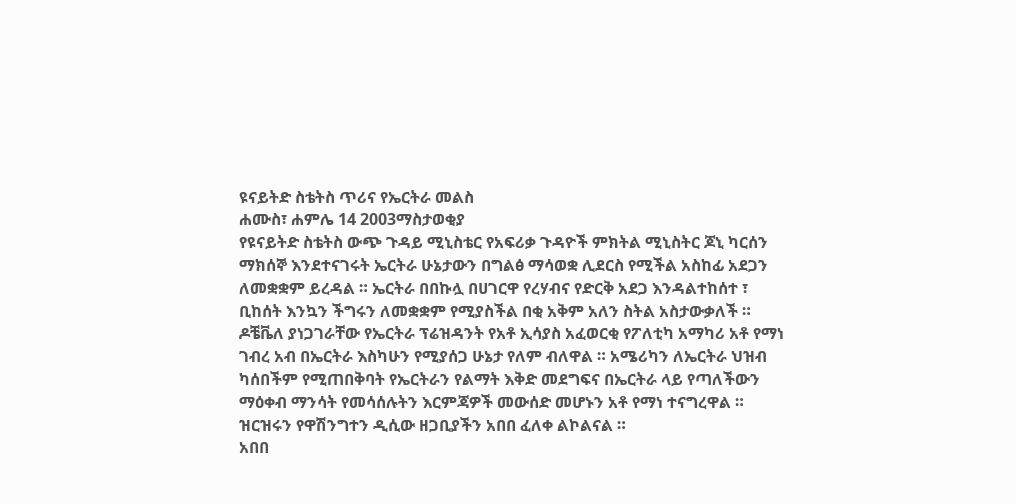ዩናይትድ ስቴትስ ጥሪና የኤርትራ መልስ
ሐሙስ፣ ሐምሌ 14 2003ማስታወቂያ
የዩናይትድ ስቴትስ ውጭ ጉዳይ ሚኒስቴር የአፍሪቃ ጉዳዮች ምክትል ሚኒስትር ጆኒ ካርሰን ማክሰኞ እንደተናገሩት ኤርትራ ሁኔታውን በግልፅ ማሳወቋ ሊደርስ የሚችል አስከፊ አደጋን ለመቋቋም ይረዳል ። ኤርትራ በበኩሏ በሀገርዋ የረሃብና የድርቅ አደጋ እንዳልተከሰተ ፣ ቢከሰት እንኳን ችግሩን ለመቋቋም የሚያስችል በቂ አቅም አለን ስትል አስታውቃለች ። ዶቼቬለ ያነጋገራቸው የኤርትራ ፕሬዝዳንት የአቶ ኢሳያስ አፈወርቂ የፖለቲካ አማካሪ አቶ የማነ ገብረ አብ በኤርትራ እስካሁን የሚያሰጋ ሁኔታ የለም ብለዋል ። አሜሪካን ለኤርትራ ህዝብ ካሰበችም የሚጠበቅባት የኤርትራን የልማት እቅድ መደግፍና በኤርትራ ላይ የጣለችውን ማዕቀብ ማንሳት የመሳሰሉትን እርምጃዎች መውሰድ መሆኑን አቶ የማነ ተናግረዋል ። ዝርዝሩን የዋሽንግተን ዲሲው ዘጋቢያችን አበበ ፈለቀ ልኮልናል ።
አበበ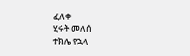ፈለቀ
ሂሩት መለሰ
ተክሌ የኋላ